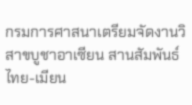กรมการศาสนาเตรียมจัดงานวิสาขบูชาอาเซียน สานสัมพันธ์ไทย-เมียน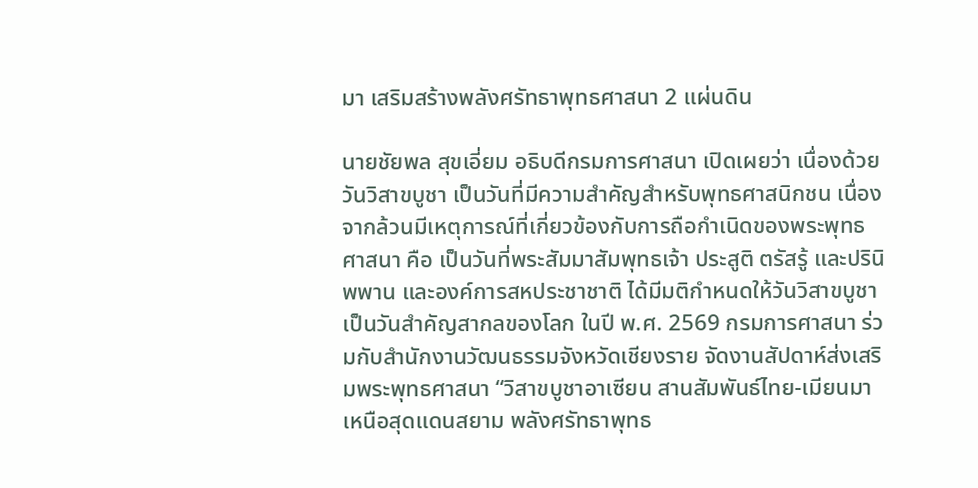มา เสริมสร้างพลังศรัทธาพุทธศาสนา 2 แผ่นดิน

นายชัยพล สุขเอี่ยม อธิบดีกรมการศาสนา เปิดเผยว่า เนื่องด้วยวันวิสาขบูชา เป็นวันที่มีความสำคัญสำหรับพุทธศาสนิกชน เนื่องจากล้วนมีเหตุการณ์ที่เกี่ยวข้องกับการถือกำเนิดของพระพุทธศาสนา คือ เป็นวันที่พระสัมมาสัมพุทธเจ้า ประสูติ ตรัสรู้ และปรินิพพาน และองค์การสหประชาชาติ ได้มีมติกำหนดให้วันวิสาขบูชา เป็นวันสำคัญสากลของโลก ในปี พ.ศ. 2569 กรมการศาสนา ร่วมกับสำนักงานวัฒนธรรมจังหวัดเชียงราย จัดงานสัปดาห์ส่งเสริมพระพุทธศาสนา “วิสาขบูชาอาเซียน สานสัมพันธ์ไทย-เมียนมา เหนือสุดแดนสยาม พลังศรัทธาพุทธ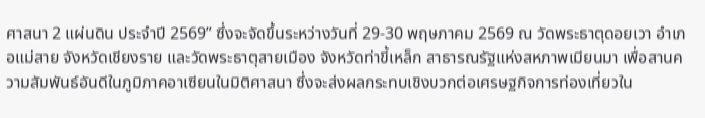ศาสนา 2 แผ่นดิน ประจำปี 2569” ซึ่งจะจัดขึ้นระหว่างวันที่ 29-30 พฤษภาคม 2569 ณ วัดพระธาตุดอยเวา อำเภอแม่สาย จังหวัดเชียงราย และวัดพระธาตุสายเมือง จังหวัดท่าขี้เหล็ก สาธารณรัฐแห่งสหภาพเมียนมา เพื่อสานความสัมพันธ์อันดีในภูมิภาคอาเซียนในมิติศาสนา ซึ่งจะส่งผลกระทบเชิงบวกต่อเศรษฐกิจการท่องเที่ยวใน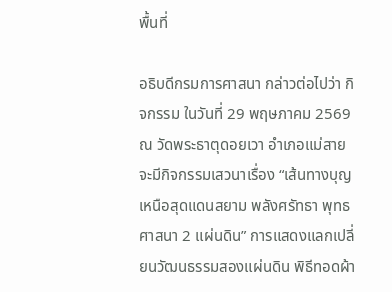พื้นที่

อธิบดีกรมการศาสนา กล่าวต่อไปว่า กิจกรรม ในวันที่ 29 พฤษภาคม 2569 ณ วัดพระธาตุดอยเวา อำเภอแม่สาย จะมีกิจกรรมเสวนาเรื่อง “เส้นทางบุญ เหนือสุดแดนสยาม พลังศรัทธา พุทธศาสนา 2 แผ่นดิน” การแสดงแลกเปลี่ยนวัฒนธรรมสองแผ่นดิน พิธีทอดผ้า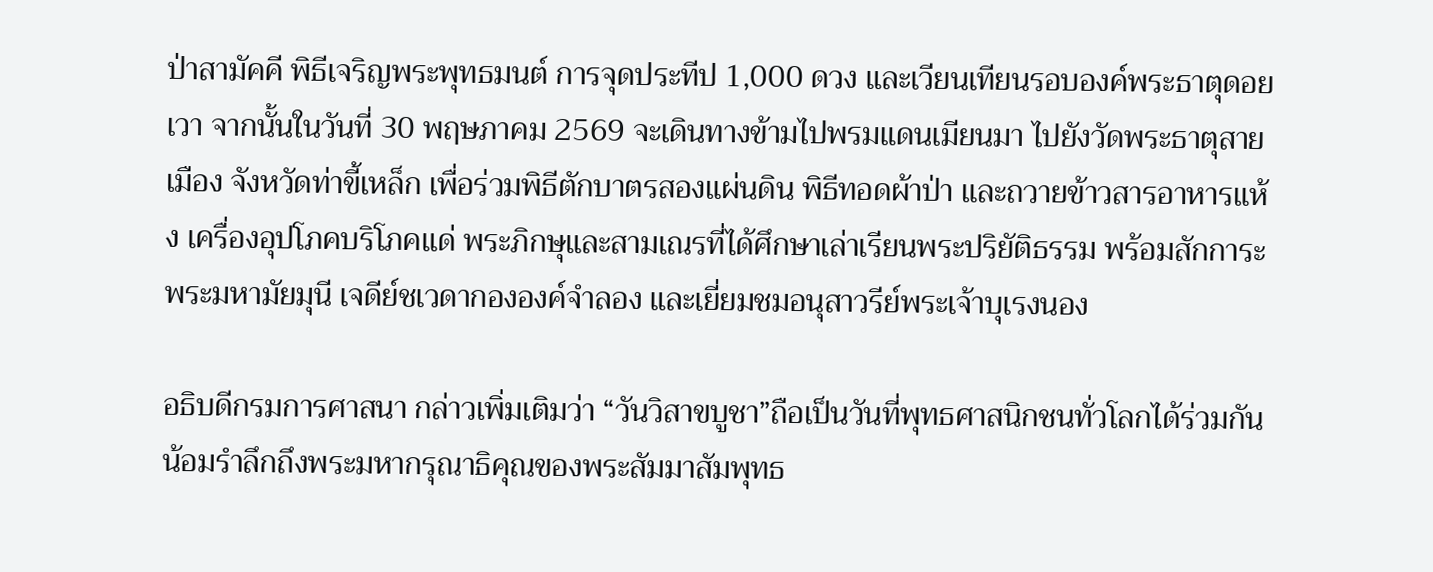ป่าสามัคคี พิธีเจริญพระพุทธมนต์ การจุดประทีป 1,000 ดวง และเวียนเทียนรอบองค์พระธาตุดอยเวา จากนั้นในวันที่ 30 พฤษภาคม 2569 จะเดินทางข้ามไปพรมแดนเมียนมา ไปยังวัดพระธาตุสายเมือง จังหวัดท่าขี้เหล็ก เพื่อร่วมพิธีตักบาตรสองแผ่นดิน พิธีทอดผ้าป่า และถวายข้าวสารอาหารแห้ง เครื่องอุปโภคบริโภคแด่ พระภิกษุและสามเณรที่ได้ศึกษาเล่าเรียนพระปริยัติธรรม พร้อมสักการะพระมหามัยมุนี เจดีย์ชเวดากององค์จำลอง และเยี่ยมชมอนุสาวรีย์พระเจ้าบุเรงนอง

อธิบดีกรมการศาสนา กล่าวเพิ่มเติมว่า “วันวิสาขบูชา”ถือเป็นวันที่พุทธศาสนิกชนทั่วโลกได้ร่วมกันน้อมรำลึกถึงพระมหากรุณาธิคุณของพระสัมมาสัมพุทธ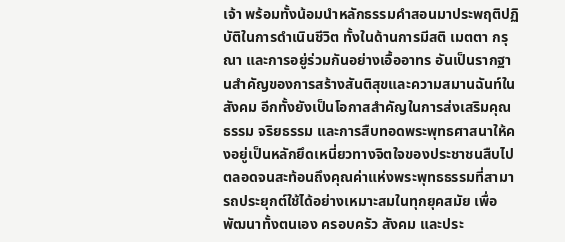เจ้า พร้อมทั้งน้อมนำหลักธรรมคำสอนมาประพฤติปฏิบัติในการดำเนินชีวิต ทั้งในด้านการมีสติ เมตตา กรุณา และการอยู่ร่วมกันอย่างเอื้ออาทร อันเป็นรากฐานสำคัญของการสร้างสันติสุขและความสมานฉันท์ในสังคม อีกทั้งยังเป็นโอกาสสำคัญในการส่งเสริมคุณธรรม จริยธรรม และการสืบทอดพระพุทธศาสนาให้คงอยู่เป็นหลักยึดเหนี่ยวทางจิตใจของประชาชนสืบไป ตลอดจนสะท้อนถึงคุณค่าแห่งพระพุทธธรรมที่สามารถประยุกต์ใช้ได้อย่างเหมาะสมในทุกยุคสมัย เพื่อพัฒนาทั้งตนเอง ครอบครัว สังคม และประ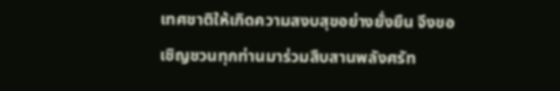เทศชาติให้เกิดความสงบสุขอย่างยั่งยืน จึงขอเชิญชวนทุกท่านมาร่วมสืบสานพลังศรัท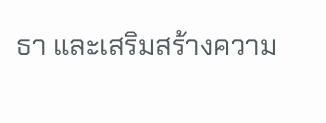ธา และเสริมสร้างความ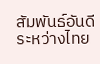สัมพันธ์อันดีระหว่างไทย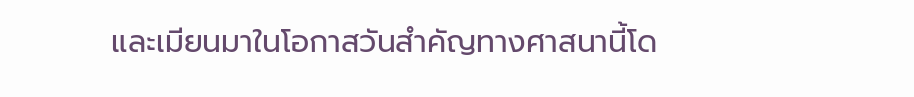และเมียนมาในโอกาสวันสำคัญทางศาสนานี้โด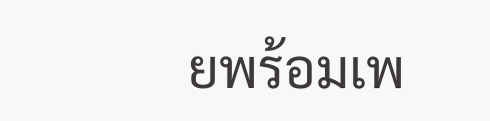ยพร้อมเพ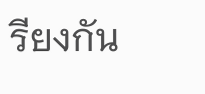รียงกัน